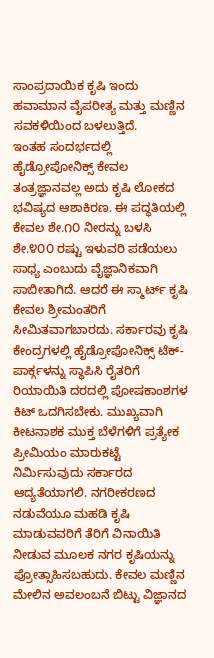ಸಾಂಪ್ರದಾಯಿಕ ಕೃಷಿ ಇಂದು ಹವಾಮಾನ ವೈಪರೀತ್ಯ ಮತ್ತು ಮಣ್ಣಿನ ಸವಕಳಿಯಿಂದ ಬಳಲುತ್ತಿದೆ.
ಇಂತಹ ಸಂದರ್ಭದಲ್ಲಿ ಹೈಡ್ರೋಪೋನಿಕ್ಸ್ ಕೇವಲ ತಂತ್ರಜ್ಞಾನವಲ್ಲ ಅದು ಕೃಷಿ ಲೋಕದ ಭವಿಷ್ಯದ ಆಶಾಕಿರಣ. ಈ ಪದ್ಧತಿಯಲ್ಲಿ ಕೇವಲ ಶೇ.೧೦ ನೀರನ್ನು ಬಳಸಿ ಶೇ.೪೦೦ ರಷ್ಟು ಇಳುವರಿ ಪಡೆಯಲು ಸಾಧ್ಯ ಎಂಬುದು ವೈಜ್ಞಾನಿಕವಾಗಿ ಸಾಬೀತಾಗಿದೆ. ಆದರೆ ಈ ಸ್ಮಾರ್ಟ್ ಕೃಷಿ ಕೇವಲ ಶ್ರೀಮಂತರಿಗೆ ಸೀಮಿತವಾಗಬಾರದು. ಸರ್ಕಾರವು ಕೃಷಿ ಕೇಂದ್ರಗಳಲ್ಲಿ ಹೈಡ್ರೋಪೋನಿಕ್ಸ್ ಟೆಕ್-ಪಾರ್ಕ್ಗಳನ್ನು ಸ್ಥಾಪಿಸಿ ರೈತರಿಗೆ ರಿಯಾಯಿತಿ ದರದಲ್ಲಿ ಪೋಷಕಾಂಶಗಳ ಕಿಟ್ ಒದಗಿಸಬೇಕು. ಮುಖ್ಯವಾಗಿ ಕೀಟನಾಶಕ ಮುಕ್ತ ಬೆಳೆಗಳಿಗೆ ಪ್ರತ್ಯೇಕ ಪ್ರೀಮಿಯಂ ಮಾರುಕಟ್ಟೆ ನಿರ್ಮಿಸುವುದು ಸರ್ಕಾರದ ಆದ್ಯತೆಯಾಗಲಿ. ನಗರೀಕರಣದ ನಡುವೆಯೂ ಮಹಡಿ ಕೃಷಿ ಮಾಡುವವರಿಗೆ ತೆರಿಗೆ ವಿನಾಯಿತಿ ನೀಡುವ ಮೂಲಕ ನಗರ ಕೃಷಿಯನ್ನು ಪ್ರೋತ್ಸಾಹಿಸಬಹುದು. ಕೇವಲ ಮಣ್ಣಿನ ಮೇಲಿನ ಅವಲಂಬನೆ ಬಿಟ್ಟು ವಿಜ್ಞಾನದ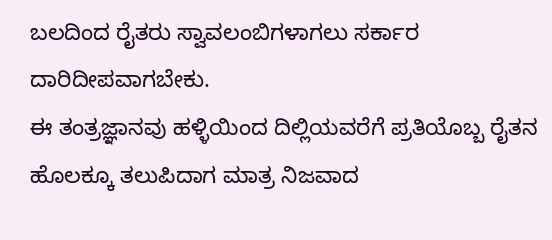ಬಲದಿಂದ ರೈತರು ಸ್ವಾವಲಂಬಿಗಳಾಗಲು ಸರ್ಕಾರ ದಾರಿದೀಪವಾಗಬೇಕು.
ಈ ತಂತ್ರಜ್ಞಾನವು ಹಳ್ಳಿಯಿಂದ ದಿಲ್ಲಿಯವರೆಗೆ ಪ್ರತಿಯೊಬ್ಬ ರೈತನ ಹೊಲಕ್ಕೂ ತಲುಪಿದಾಗ ಮಾತ್ರ ನಿಜವಾದ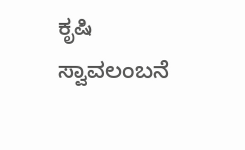ಕೃಷಿ ಸ್ವಾವಲಂಬನೆ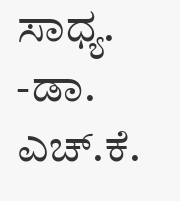ಸಾಧ್ಯ.
-ಡಾ. ಎಚ್.ಕೆ.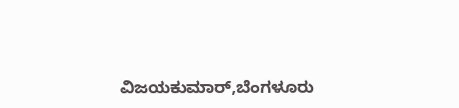ವಿಜಯಕುಮಾರ್,ಬೆಂಗಳೂರು